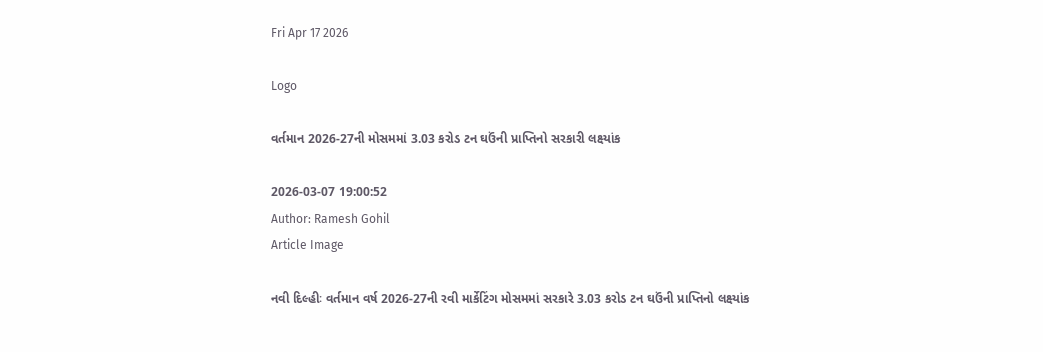Fri Apr 17 2026

Logo

વર્તમાન 2026-27ની મોસમમાં 3.03 કરોડ ટન ઘઉંની પ્રાપ્તિનો સરકારી લક્ષ્યાંક

2026-03-07 19:00:52
Author: Ramesh Gohil
Article Image

નવી દિલ્હીઃ વર્તમાન વર્ષ 2026-27ની રવી માર્કેટિંગ મોસમમાં સરકારે 3.03 કરોડ ટન ઘઉંની પ્રાપ્તિનો લક્ષ્યાંક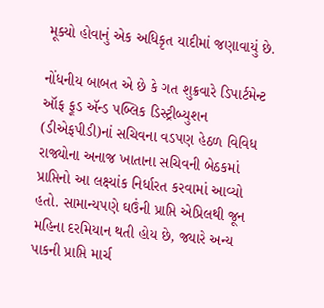મૂક્યો હોવાનું એક અધિકૃત યાદીમાં જણાવાયું છે.

નોંધનીય બાબત એ છે કે ગત શુક્રવારે ડિપાર્ટમેન્ટ ઑફ ફૂડ ઍન્ડ પબ્લિક ડિસ્ટ્રીબ્યુશન (ડીએફપીડી)નાં સચિવના વડપણ હેઠળ વિવિધ રાજ્યોના અનાજ ખાતાના સચિવની બેઠકમાં પ્રાપ્તિનો આ લક્ષ્યાંક નિર્ધારત કરવામાં આવ્યો હતો. સામાન્યપણે ઘઉંની પ્રાપ્તિ એપ્રિલથી જૂન મહિના દરમિયાન થતી હોય છે, જ્યારે અન્ય પાકની પ્રાપ્તિ માર્ચ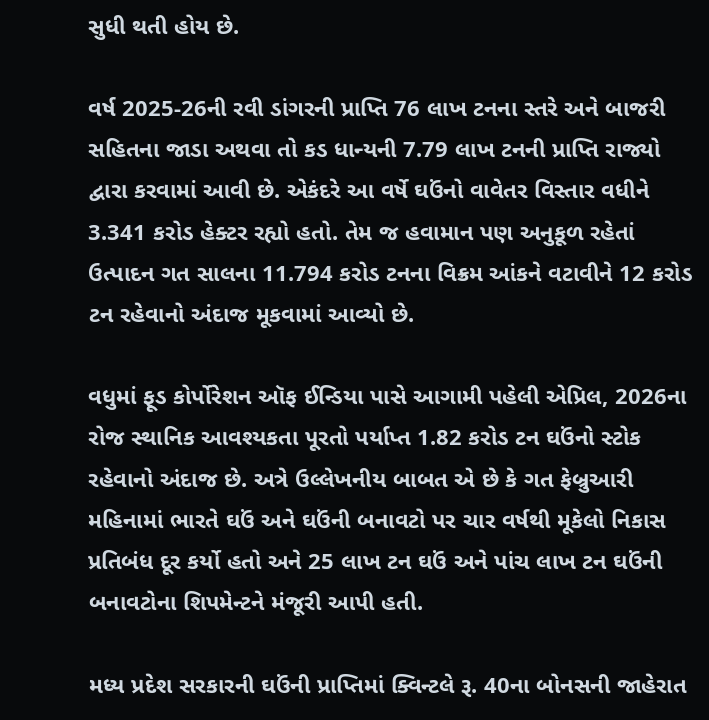સુધી થતી હોય છે.

વર્ષ 2025-26ની રવી ડાંગરની પ્રાપ્તિ 76 લાખ ટનના સ્તરે અને બાજરી સહિતના જાડા અથવા તો કડ ધાન્યની 7.79 લાખ ટનની પ્રાપ્તિ રાજ્યો દ્વારા કરવામાં આવી છે. એકંદરે આ વર્ષે ઘઉંનો વાવેતર વિસ્તાર વધીને 3.341 કરોડ હેક્ટર રહ્યો હતો. તેમ જ હવામાન પણ અનુકૂળ રહેતાં ઉત્પાદન ગત સાલના 11.794 કરોડ ટનના વિક્રમ આંકને વટાવીને 12 કરોડ ટન રહેવાનો અંદાજ મૂકવામાં આવ્યો છે.

વધુમાં ફૂડ કોર્પોરેશન ઑફ ઈન્ડિયા પાસે આગામી પહેલી એપ્રિલ, 2026ના રોજ સ્થાનિક આવશ્યકતા પૂરતો પર્યાપ્ત 1.82 કરોડ ટન ઘઉંનો સ્ટોક રહેવાનો અંદાજ છે. અત્રે ઉલ્લેખનીય બાબત એ છે કે ગત ફેબ્રુઆરી મહિનામાં ભારતે ઘઉં અને ઘઉંની બનાવટો પર ચાર વર્ષથી મૂકેલો નિકાસ પ્રતિબંધ દૂર કર્યો હતો અને 25 લાખ ટન ઘઉં અને પાંચ લાખ ટન ઘઉંની બનાવટોના શિપમેન્ટને મંજૂરી આપી હતી.

મધ્ય પ્રદેશ સરકારની ઘઉંની પ્રાપ્તિમાં ક્વિન્ટલે રૂ. 40ના બોનસની જાહેરાત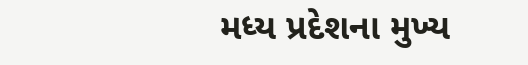મધ્ય પ્રદેશના મુખ્ય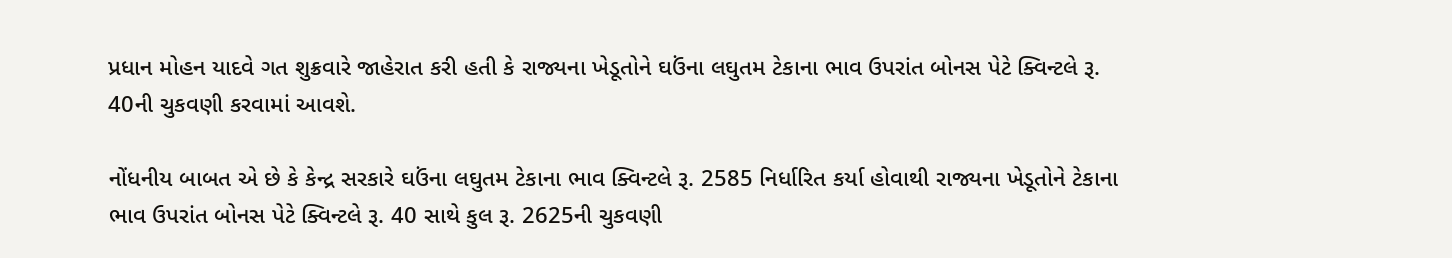પ્રધાન મોહન યાદવે ગત શુક્રવારે જાહેરાત કરી હતી કે રાજ્યના ખેડૂતોને ઘઉંના લઘુતમ ટેકાના ભાવ ઉપરાંત બોનસ પેટે ક્વિન્ટલે રૂ. 40ની ચુકવણી કરવામાં આવશે.

નોંધનીય બાબત એ છે કે કેન્દ્ર સરકારે ઘઉંના લઘુતમ ટેકાના ભાવ ક્વિન્ટલે રૂ. 2585 નિર્ધારિત કર્યા હોવાથી રાજ્યના ખેડૂતોને ટેકાના ભાવ ઉપરાંત બોનસ પેટે ક્વિન્ટલે રૂ. 40 સાથે કુલ રૂ. 2625ની ચુકવણી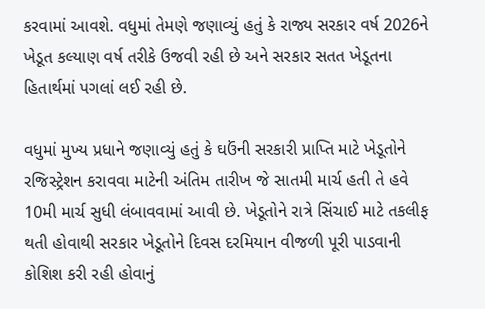કરવામાં આવશે. વધુમાં તેમણે જણાવ્યું હતું કે રાજ્ય સરકાર વર્ષ 2026ને ખેડૂત કલ્યાણ વર્ષ તરીકે ઉજવી રહી છે અને સરકાર સતત ખેડૂતના હિતાર્થમાં પગલાં લઈ રહી છે.

વધુમાં મુખ્ય પ્રધાને જણાવ્યું હતું કે ઘઉંની સરકારી પ્રાપ્તિ માટે ખેડૂતોને રજિસ્ટ્રેશન કરાવવા માટેની અંતિમ તારીખ જે સાતમી માર્ચ હતી તે હવે 10મી માર્ચ સુધી લંબાવવામાં આવી છે. ખેડૂતોને રાત્રે સિંચાઈ માટે તકલીફ થતી હોવાથી સરકાર ખેડૂતોને દિવસ દરમિયાન વીજળી પૂરી પાડવાની કોશિશ કરી રહી હોવાનું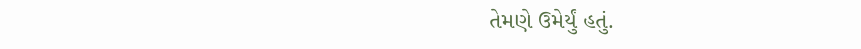તેમણે ઉમેર્યું હતું.